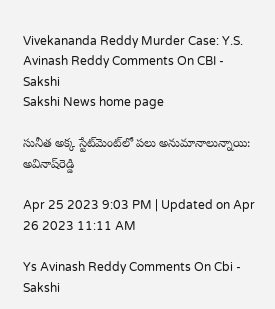Vivekananda Reddy Murder Case: Y.S. Avinash Reddy Comments On CBI - Sakshi
Sakshi News home page

సునీత అక్క స్టేట్‌మెంట్‌లో పలు అనుమానాలున్నాయి: అవినాష్‌రెడ్డి

Apr 25 2023 9:03 PM | Updated on Apr 26 2023 11:11 AM

Ys Avinash Reddy Comments On Cbi - Sakshi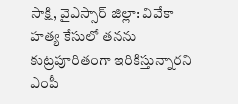సాక్షి, వైఎస్సార్‌ జిల్లా: వివేకా హత్య కేసులో తనను కుట్రపూరితంగా ఇరికిస్తున్నారని ఎంపీ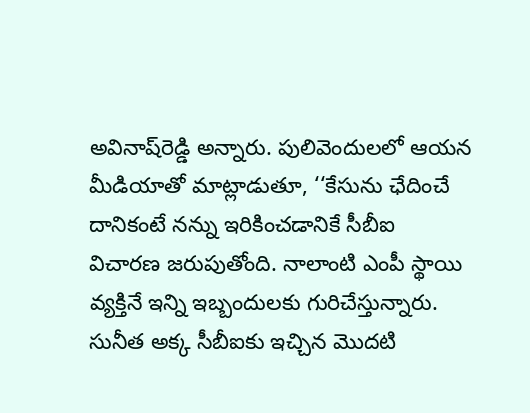అవినాష్‌రెడ్డి అన్నారు. పులివెందులలో ఆయన మీడియాతో మాట్లాడుతూ, ‘‘కేసును ఛేదించే దానికంటే నన్ను ఇరికించడానికే సీబీఐ విచారణ జరుపుతోంది. నాలాంటి ఎంపీ స్థాయి వ్యక్తినే ఇన్ని ఇబ్బందులకు గురిచేస్తున్నారు. సునీత అక్క సీబీఐకు ఇచ్చిన మొదటి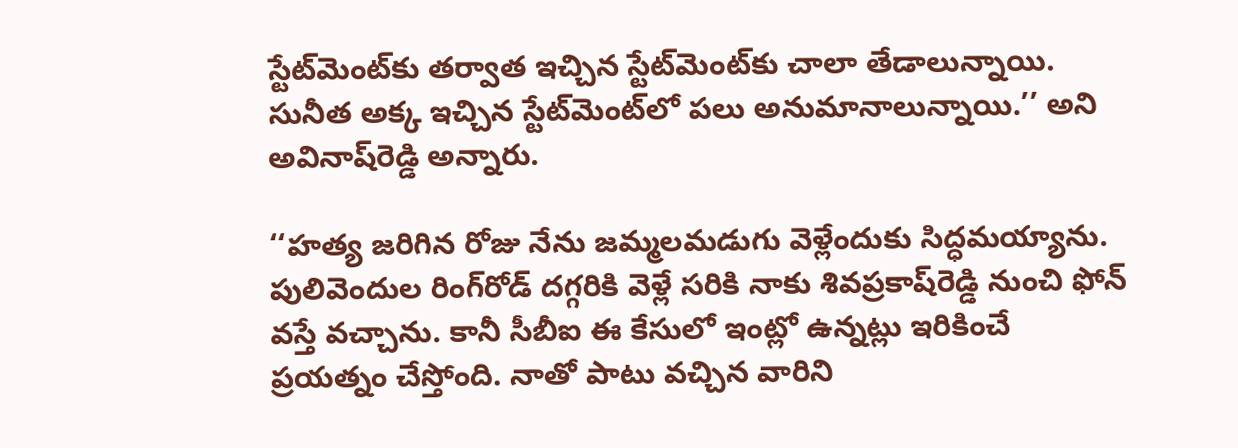స్టేట్‌మెంట్‌కు తర్వాత ఇచ్చిన స్టేట్‌మెంట్‌కు చాలా తేడాలున్నాయి. సునీత అక్క ఇచ్చిన స్టేట్‌మెంట్‌లో పలు అనుమానాలున్నాయి.’’ అని అవినాష్‌రెడ్డి అన్నారు.

‘‘హత్య జరిగిన రోజు నేను జమ్మలమడుగు వెళ్లేందుకు సిద్ధమయ్యాను. పులివెందుల రింగ్‌రోడ్‌ దగ్గరికి వెళ్లే సరికి నాకు శివప్రకాష్‌రెడ్డి నుంచి ఫోన్‌ వస్తే వచ్చాను. కానీ సీబీఐ ఈ కేసులో ఇంట్లో ఉన్నట్లు ఇరికించే ప్రయత్నం చేస్తోంది. నాతో పాటు వచ్చిన వారిని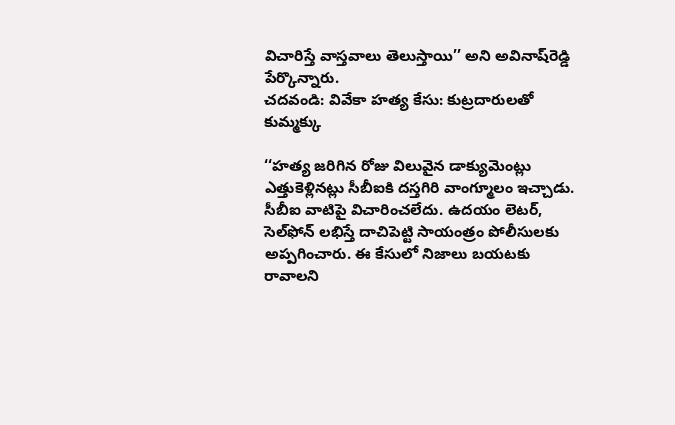విచారిస్తే వాస్తవాలు తెలుస్తాయి’’ అని అవినాష్‌రెడ్డి పేర్కొన్నారు.
చదవండి: వివేకా హత్య కేసు: కుట్రదారులతో కుమ్మక్కు

‘‘హత్య జరిగిన రోజు విలువైన డాక్యుమెంట్లు ఎత్తుకెళ్లినట్లు సీబీఐకి దస్తగిరి వాంగ్మూలం ఇచ్చాడు. సీబీఐ వాటిపై విచారించలేదు. ఉదయం లెటర్‌, సెల్‌ఫోన్‌ లభిస్తే దాచిపెట్టి సాయంత్రం పోలీసులకు అప్పగించారు. ఈ కేసులో నిజాలు బయటకు రావాలని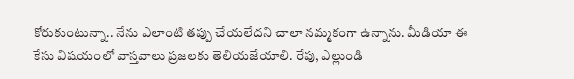కోరుకుంటున్నా.. నేను ఎలాంటి తప్పు చేయలేదని చాలా నమ్మకంగా ఉన్నాను. మీడియా ఈ కేసు విషయంలో వాస్తవాలు ప్రజలకు తెలియజేయాలి. రేపు, ఎల్లుండి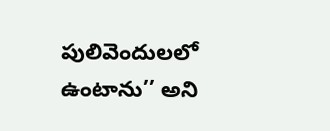పులివెందులలో ఉంటాను’’ అని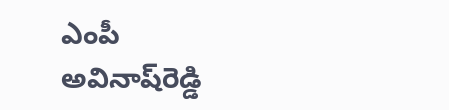ఎంపీ అవినాష్‌రెడ్డి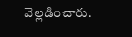వెల్లడించారు.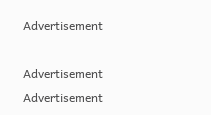Advertisement

Advertisement
Advertisement